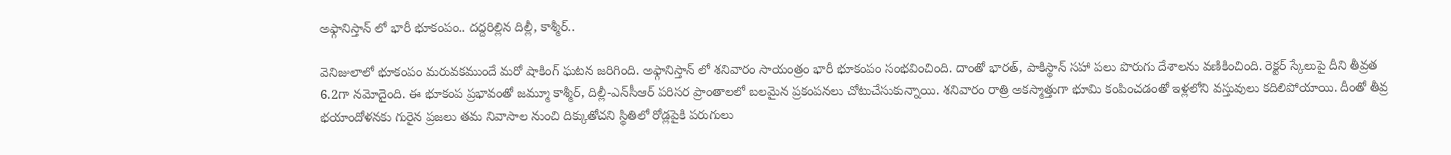అఫ్గానిస్తాన్ లో భారీ భూకంపం.. దద్దరిల్లిన దిల్లీ, కాశ్మీర్..

వెనిజులాలో భూకంపం మరువకముందే మరో షాకింగ్ ఘటన జరిగింది. అఫ్గానిస్తాన్‌ లో శనివారం సాయంత్రం భారీ భూకంపం సంభవించింది. దాంతో భారత్, పాకిస్థాన్ సహా పలు పొరుగు దేశాలను వణికించింది. రెక్టర్ స్కేలుపై దీని తీవ్రత 6.2గా నమోదైంది. ఈ భూకంప ప్రభావంతో జమ్మూ కాశ్మీర్, దిల్లీ-ఎన్‌సీఆర్ పరిసర ప్రాంతాలలో బలమైన ప్రకంపనలు చోటుచేసుకున్నాయి. శనివారం రాత్రి అకస్మాత్తుగా భూమి కంపించడంతో ఇళ్లలోని వస్తువులు కదిలిపోయాయి. దీంతో తీవ్ర భయాందోళనకు గురైన ప్రజలు తమ నివాసాల నుంచి దిక్కుతోచని స్థితిలో రోడ్లపైకి పరుగులు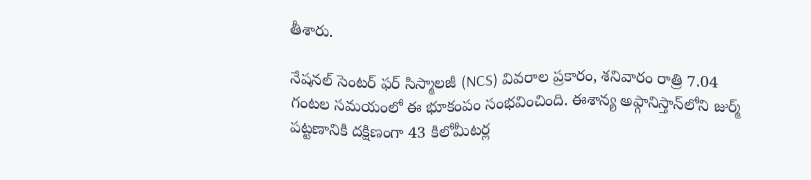తీశారు.

నేషనల్ సెంటర్ ఫర్ సిస్మాలజీ (NCS) వివరాల ప్రకారం, శనివారం రాత్రి 7.04 గంటల సమయంలో ఈ భూకంపం సంభవించింది. ఈశాన్య అఫ్గానిస్తాన్‌లోని జుర్మ్ పట్టణానికి దక్షిణంగా 43 కిలోమీటర్ల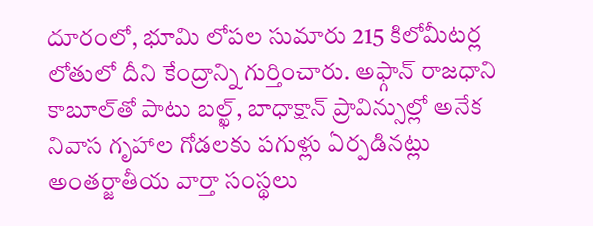దూరంలో, భూమి లోపల సుమారు 215 కిలోమీటర్ల లోతులో దీని కేంద్రాన్ని గుర్తించారు. అఫ్గాన్ రాజధాని కాబూల్‌తో పాటు బల్ఖ్, బాధాక్షాన్ ప్రావిన్సుల్లో అనేక నివాస గృహాల గోడలకు పగుళ్లు ఏర్పడినట్లు అంతర్జాతీయ వార్తా సంస్థలు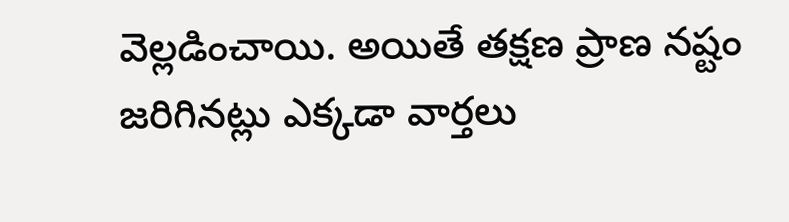వెల్లడించాయి. అయితే తక్షణ ప్రాణ నష్టం జరిగినట్లు ఎక్కడా వార్తలు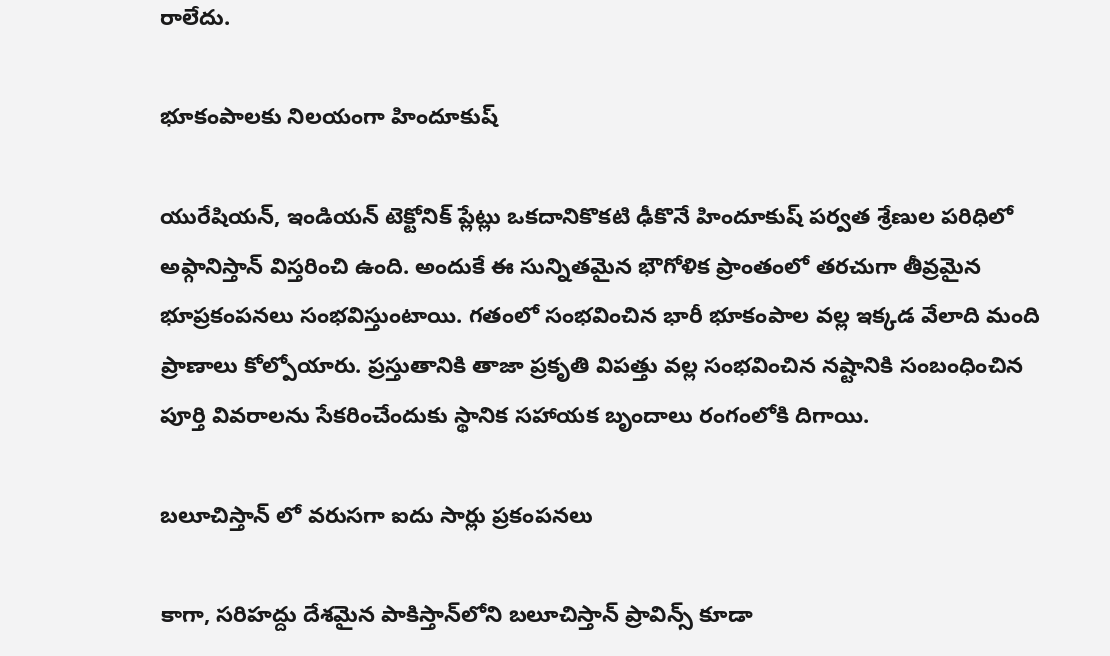రాలేదు.

భూకంపాలకు నిలయంగా హిందూకుష్

యురేషియన్, ఇండియన్ టెక్టోనిక్ ప్లేట్లు ఒకదానికొకటి ఢీకొనే హిందూకుష్ పర్వత శ్రేణుల పరిధిలో అఫ్గానిస్తాన్ విస్తరించి ఉంది. అందుకే ఈ సున్నితమైన భౌగోళిక ప్రాంతంలో తరచుగా తీవ్రమైన భూప్రకంపనలు సంభవిస్తుంటాయి. గతంలో సంభవించిన భారీ భూకంపాల వల్ల ఇక్కడ వేలాది మంది ప్రాణాలు కోల్పోయారు. ప్రస్తుతానికి తాజా ప్రకృతి విపత్తు వల్ల సంభవించిన నష్టానికి సంబంధించిన పూర్తి వివరాలను సేకరించేందుకు స్థానిక సహాయక బృందాలు రంగంలోకి దిగాయి.

బలూచిస్తాన్‌ లో వరుసగా ఐదు సార్లు ప్రకంపనలు

కాగా, సరిహద్దు దేశమైన పాకిస్తాన్‌లోని బలూచిస్తాన్ ప్రావిన్స్‌ కూడా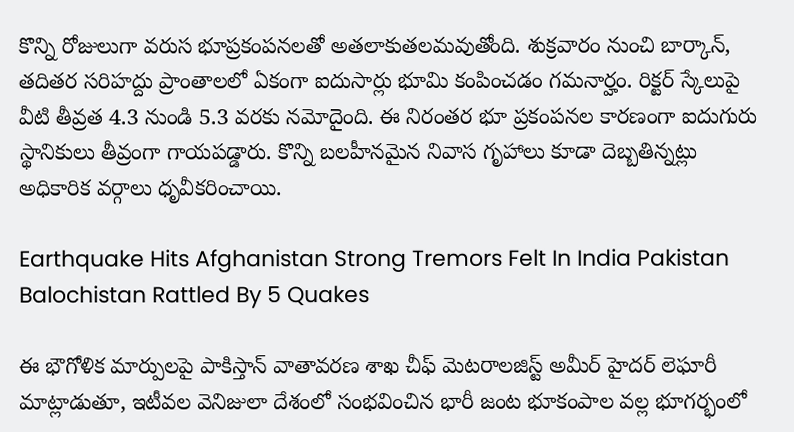కొన్ని రోజులుగా వరుస భూప్రకంపనలతో అతలాకుతలమవుతోంది. శుక్రవారం నుంచి బార్కాన్, తదితర సరిహద్దు ప్రాంతాలలో ఏకంగా ఐదుసార్లు భూమి కంపించడం గమనార్హం. రిక్టర్ స్కేలుపై వీటి తీవ్రత 4.3 నుండి 5.3 వరకు నమోదైంది. ఈ నిరంతర భూ ప్రకంపనల కారణంగా ఐదుగురు స్థానికులు తీవ్రంగా గాయపడ్డారు. కొన్ని బలహీనమైన నివాస గృహాలు కూడా దెబ్బతిన్నట్లు అధికారిక వర్గాలు ధృవీకరించాయి.

Earthquake Hits Afghanistan Strong Tremors Felt In India Pakistan Balochistan Rattled By 5 Quakes

ఈ భౌగోళిక మార్పులపై పాకిస్తాన్ వాతావరణ శాఖ చీఫ్ మెటరాలజిస్ట్ అమీర్ హైదర్ లెఘారీ మాట్లాడుతూ, ఇటీవల వెనిజులా దేశంలో సంభవించిన భారీ జంట భూకంపాల వల్ల భూగర్భంలో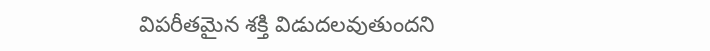విపరీతమైన శక్తి విడుదలవుతుందని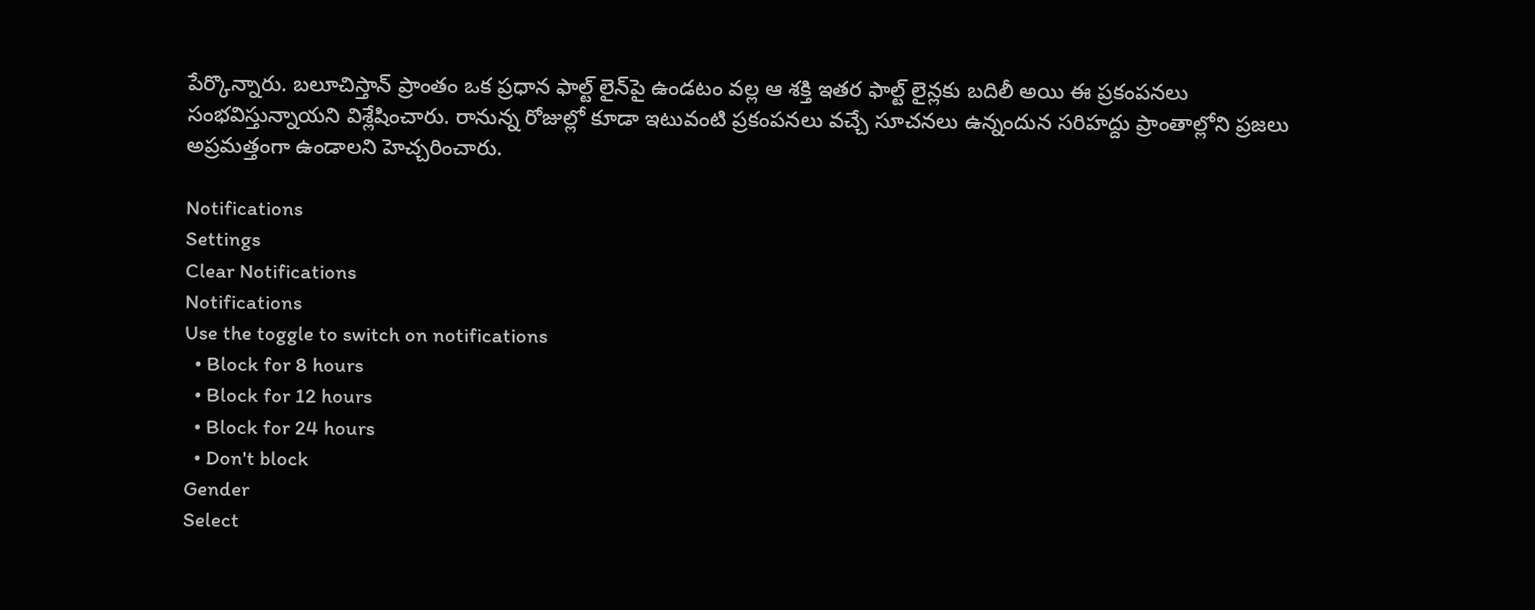పేర్కొన్నారు. బలూచిస్తాన్ ప్రాంతం ఒక ప్రధాన ఫాల్ట్ లైన్‌పై ఉండటం వల్ల ఆ శక్తి ఇతర ఫాల్ట్ లైన్లకు బదిలీ అయి ఈ ప్రకంపనలు సంభవిస్తున్నాయని విశ్లేషించారు. రానున్న రోజుల్లో కూడా ఇటువంటి ప్రకంపనలు వచ్చే సూచనలు ఉన్నందున సరిహద్దు ప్రాంతాల్లోని ప్రజలు అప్రమత్తంగా ఉండాలని హెచ్చరించారు.

Notifications
Settings
Clear Notifications
Notifications
Use the toggle to switch on notifications
  • Block for 8 hours
  • Block for 12 hours
  • Block for 24 hours
  • Don't block
Gender
Select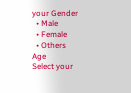your Gender
  • Male
  • Female
  • Others
Age
Select your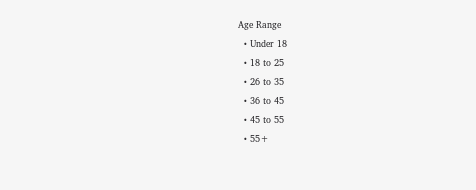Age Range
  • Under 18
  • 18 to 25
  • 26 to 35
  • 36 to 45
  • 45 to 55
  • 55+